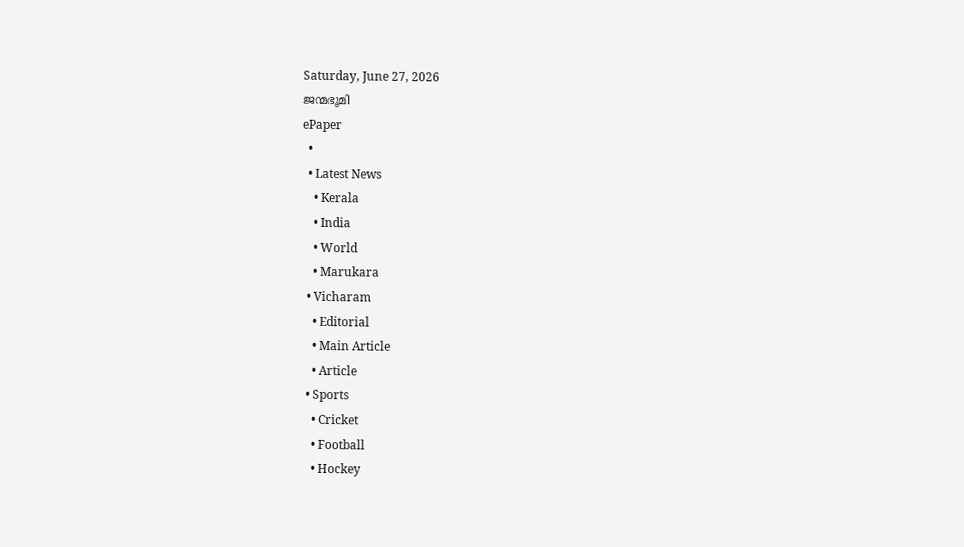Saturday, June 27, 2026
ജന്മഭൂമി
ePaper
  •
  • Latest News
    • Kerala
    • India
    • World
    • Marukara
  • Vicharam
    • Editorial
    • Main Article
    • Article
  • Sports
    • Cricket
    • Football
    • Hockey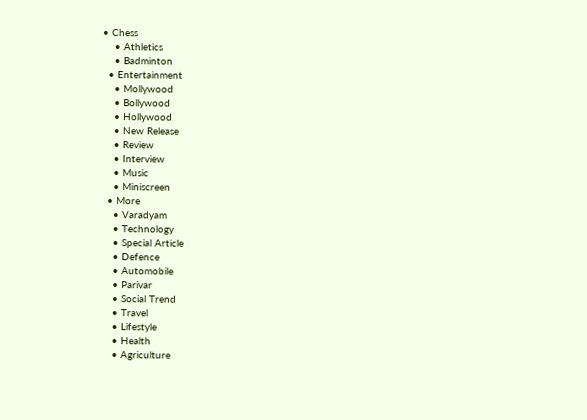• Chess
    • Athletics
    • Badminton
  • Entertainment
    • Mollywood
    • Bollywood
    • Hollywood
    • New Release
    • Review
    • Interview
    • Music
    • Miniscreen
  • More
    • Varadyam
    • Technology
    • Special Article
    • Defence
    • Automobile
    • Parivar
    • Social Trend
    • Travel
    • Lifestyle
    • Health
    • Agriculture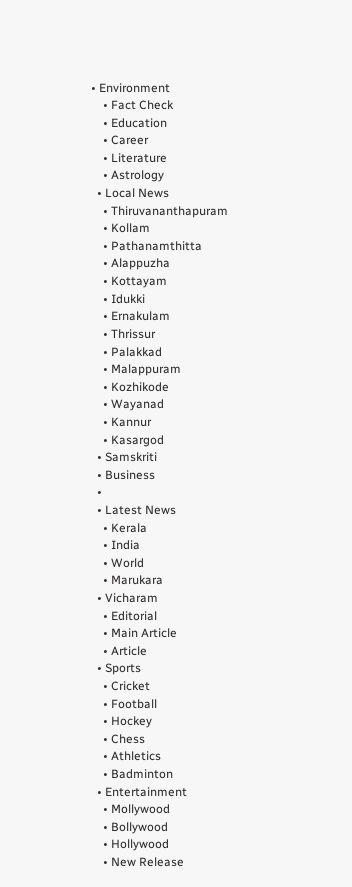• Environment
    • Fact Check
    • Education
    • Career
    • Literature
    • Astrology
  • Local News
    • Thiruvananthapuram
    • Kollam
    • Pathanamthitta
    • Alappuzha
    • Kottayam
    • Idukki
    • Ernakulam
    • Thrissur
    • Palakkad
    • Malappuram
    • Kozhikode
    • Wayanad
    • Kannur
    • Kasargod
  • Samskriti
  • Business
  •
  • Latest News
    • Kerala
    • India
    • World
    • Marukara
  • Vicharam
    • Editorial
    • Main Article
    • Article
  • Sports
    • Cricket
    • Football
    • Hockey
    • Chess
    • Athletics
    • Badminton
  • Entertainment
    • Mollywood
    • Bollywood
    • Hollywood
    • New Release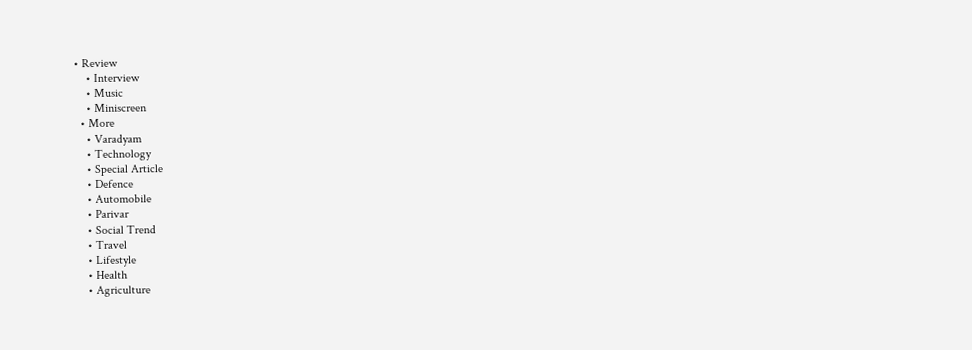• Review
    • Interview
    • Music
    • Miniscreen
  • More
    • Varadyam
    • Technology
    • Special Article
    • Defence
    • Automobile
    • Parivar
    • Social Trend
    • Travel
    • Lifestyle
    • Health
    • Agriculture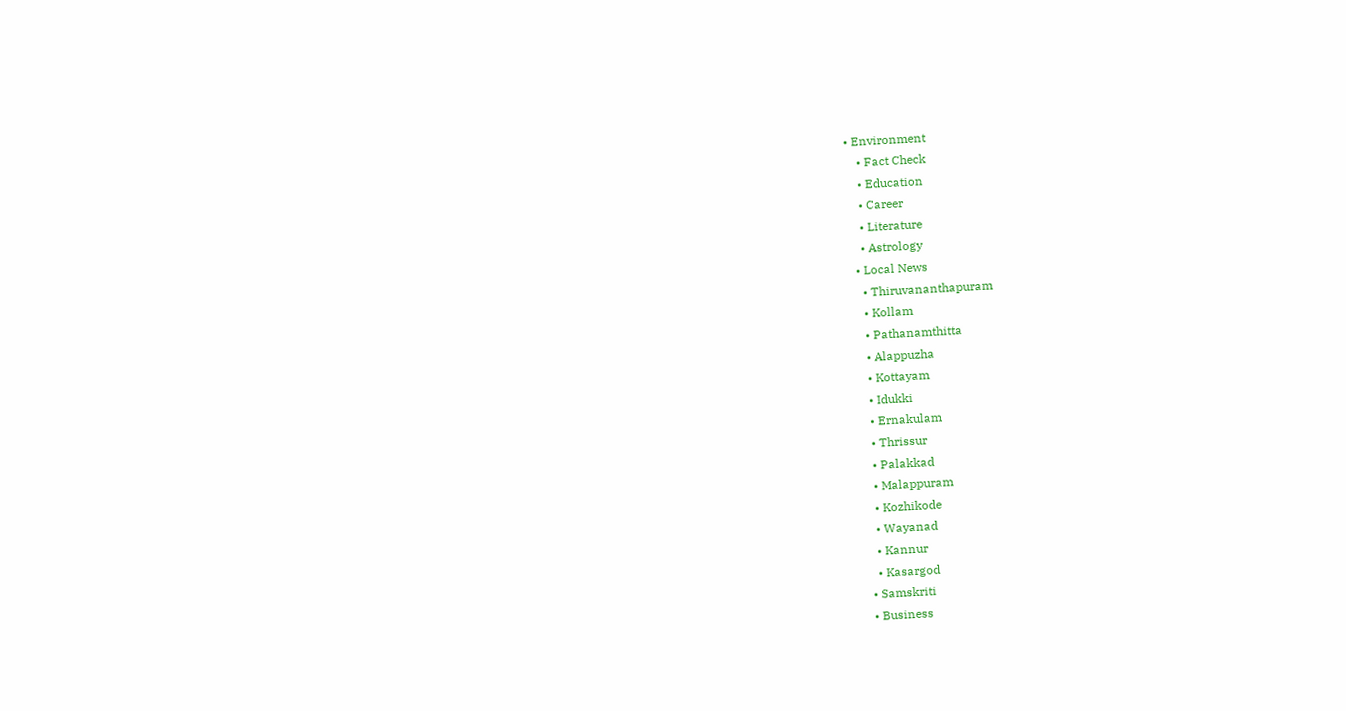• Environment
    • Fact Check
    • Education
    • Career
    • Literature
    • Astrology
  • Local News
    • Thiruvananthapuram
    • Kollam
    • Pathanamthitta
    • Alappuzha
    • Kottayam
    • Idukki
    • Ernakulam
    • Thrissur
    • Palakkad
    • Malappuram
    • Kozhikode
    • Wayanad
    • Kannur
    • Kasargod
  • Samskriti
  • Business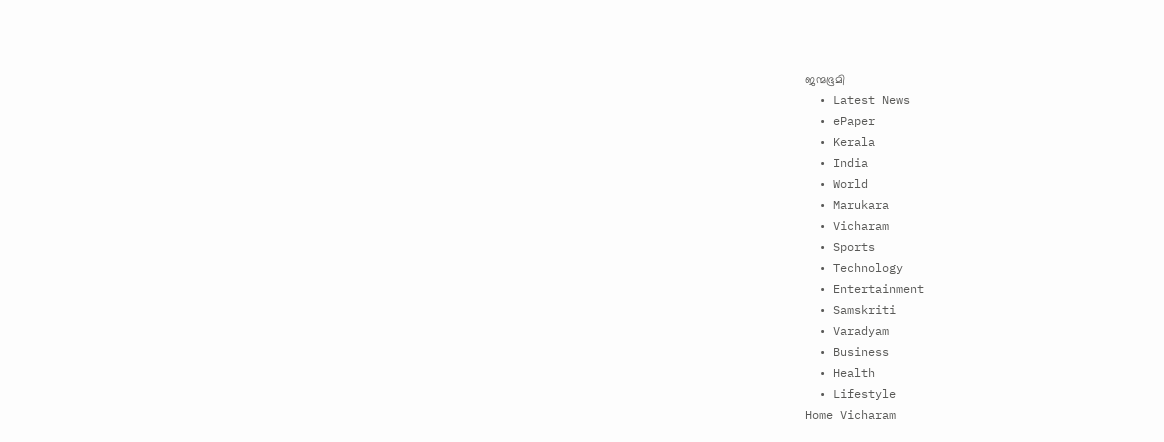ജന്മഭൂമി
  • Latest News
  • ePaper
  • Kerala
  • India
  • World
  • Marukara
  • Vicharam
  • Sports
  • Technology
  • Entertainment
  • Samskriti
  • Varadyam
  • Business
  • Health
  • Lifestyle
Home Vicharam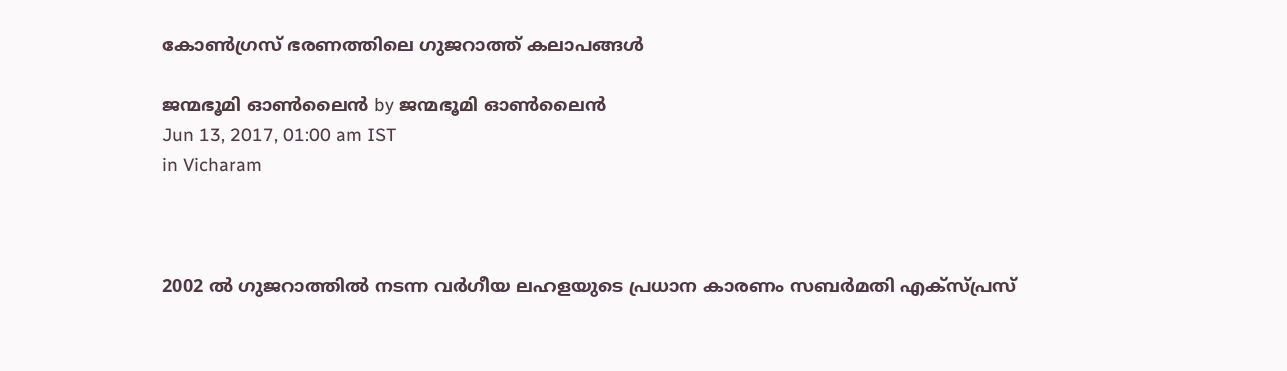കോണ്‍ഗ്രസ് ഭരണത്തിലെ ഗുജറാത്ത് കലാപങ്ങള്‍

ജന്മഭൂമി ഓണ്‍ലൈന്‍ by ജന്മഭൂമി ഓണ്‍ലൈന്‍
Jun 13, 2017, 01:00 am IST
in Vicharam



2002 ല്‍ ഗുജറാത്തില്‍ നടന്ന വര്‍ഗീയ ലഹളയുടെ പ്രധാന കാരണം സബര്‍മതി എക്‌സ്പ്രസ്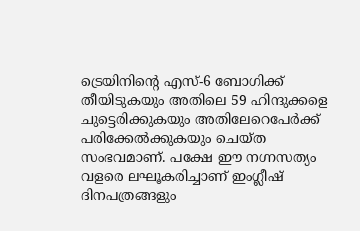ട്രെയിനിന്റെ എസ്-6 ബോഗിക്ക് തീയിടുകയും അതിലെ 59 ഹിന്ദുക്കളെ ചുട്ടെരിക്കുകയും അതിലേറെപേര്‍ക്ക് പരിക്കേല്‍ക്കുകയും ചെയ്ത സംഭവമാണ്. പക്ഷേ ഈ നഗ്നസത്യം വളരെ ലഘൂകരിച്ചാണ് ഇംഗ്ലീഷ് ദിനപത്രങ്ങളും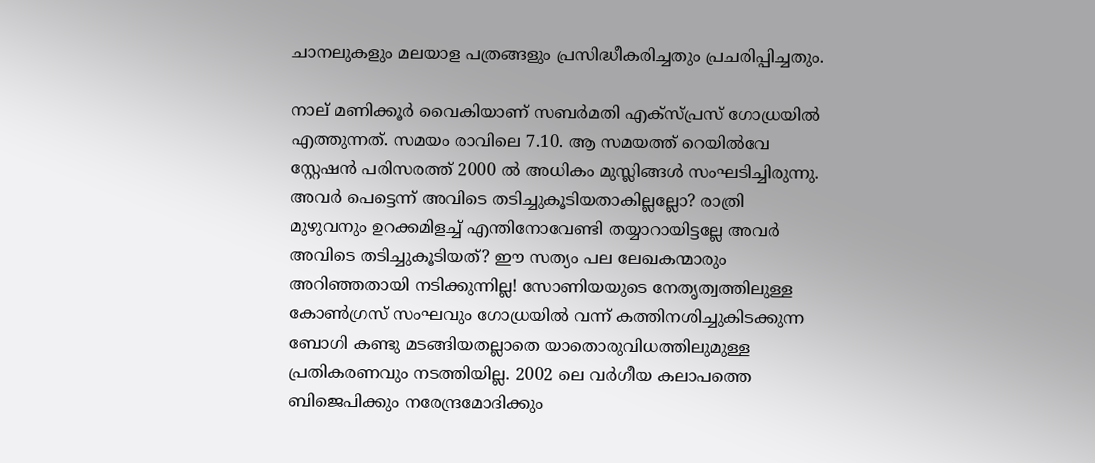ചാനലുകളും മലയാള പത്രങ്ങളും പ്രസിദ്ധീകരിച്ചതും പ്രചരിപ്പിച്ചതും.

നാല് മണിക്കൂര്‍ വൈകിയാണ് സബര്‍മതി എക്‌സ്പ്രസ് ഗോധ്രയില്‍ എത്തുന്നത്. സമയം രാവിലെ 7.10. ആ സമയത്ത് റെയില്‍വേ സ്റ്റേഷന്‍ പരിസരത്ത് 2000 ല്‍ അധികം മുസ്ലിങ്ങള്‍ സംഘടിച്ചിരുന്നു. അവര്‍ പെട്ടെന്ന് അവിടെ തടിച്ചുകൂടിയതാകില്ലല്ലോ? രാത്രി മുഴുവനും ഉറക്കമിളച്ച് എന്തിനോവേണ്ടി തയ്യാറായിട്ടല്ലേ അവര്‍ അവിടെ തടിച്ചുകൂടിയത്? ഈ സത്യം പല ലേഖകന്മാരും അറിഞ്ഞതായി നടിക്കുന്നില്ല! സോണിയയുടെ നേതൃത്വത്തിലുള്ള കോണ്‍ഗ്രസ് സംഘവും ഗോധ്രയില്‍ വന്ന് കത്തിനശിച്ചുകിടക്കുന്ന ബോഗി കണ്ടു മടങ്ങിയതല്ലാതെ യാതൊരുവിധത്തിലുമുള്ള പ്രതികരണവും നടത്തിയില്ല. 2002 ലെ വര്‍ഗീയ കലാപത്തെ ബിജെപിക്കും നരേന്ദ്രമോദിക്കും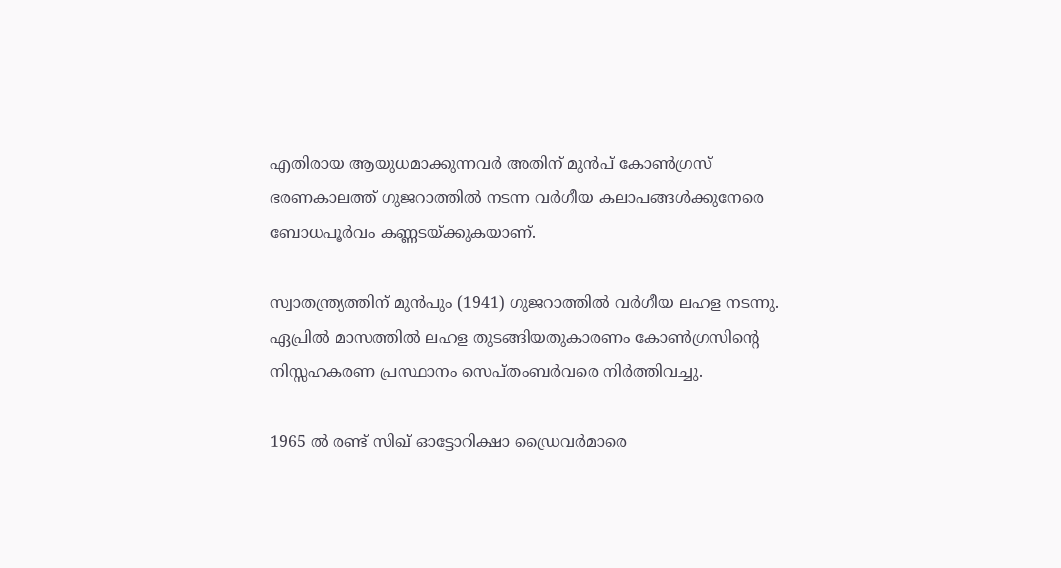എതിരായ ആയുധമാക്കുന്നവര്‍ അതിന് മുന്‍പ് കോണ്‍ഗ്രസ് ഭരണകാലത്ത് ഗുജറാത്തില്‍ നടന്ന വര്‍ഗീയ കലാപങ്ങള്‍ക്കുനേരെ ബോധപൂര്‍വം കണ്ണടയ്‌ക്കുകയാണ്.

സ്വാതന്ത്ര്യത്തിന് മുന്‍പും (1941) ഗുജറാത്തില്‍ വര്‍ഗീയ ലഹള നടന്നു. ഏപ്രില്‍ മാസത്തില്‍ ലഹള തുടങ്ങിയതുകാരണം കോണ്‍ഗ്രസിന്റെ നിസ്സഹകരണ പ്രസ്ഥാനം സെപ്തംബര്‍വരെ നിര്‍ത്തിവച്ചു.

1965 ല്‍ രണ്ട് സിഖ് ഓട്ടോറിക്ഷാ ഡ്രൈവര്‍മാരെ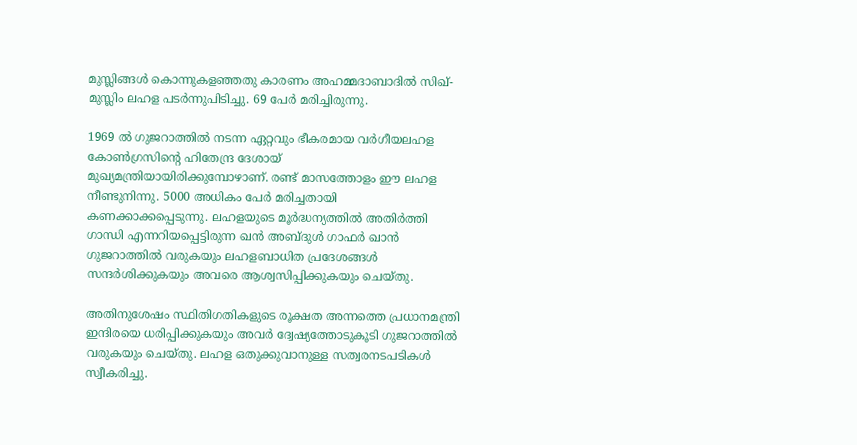മുസ്ലിങ്ങള്‍ കൊന്നുകളഞ്ഞതു കാരണം അഹമ്മദാബാദില്‍ സിഖ്-മുസ്ലിം ലഹള പടര്‍ന്നുപിടിച്ചു. 69 പേര്‍ മരിച്ചിരുന്നു.

1969 ല്‍ ഗുജറാത്തില്‍ നടന്ന ഏറ്റവും ഭീകരമായ വര്‍ഗീയലഹള കോണ്‍ഗ്രസിന്റെ ഹിതേന്ദ്ര ദേശായ് മുഖ്യമന്ത്രിയായിരിക്കുമ്പോഴാണ്. രണ്ട് മാസത്തോളം ഈ ലഹള നീണ്ടുനിന്നു. 5000 അധികം പേര്‍ മരിച്ചതായി കണക്കാക്കപ്പെടുന്നു. ലഹളയുടെ മൂര്‍ദ്ധന്യത്തില്‍ അതിര്‍ത്തി ഗാന്ധി എന്നറിയപ്പെട്ടിരുന്ന ഖന്‍ അബ്ദുള്‍ ഗാഫര്‍ ഖാന്‍ ഗുജറാത്തില്‍ വരുകയും ലഹളബാധിത പ്രദേശങ്ങള്‍ സന്ദര്‍ശിക്കുകയും അവരെ ആശ്വസിപ്പിക്കുകയും ചെയ്തു.

അതിനുശേഷം സ്ഥിതിഗതികളുടെ രൂക്ഷത അന്നത്തെ പ്രധാനമന്ത്രി ഇന്ദിരയെ ധരിപ്പിക്കുകയും അവര്‍ ദ്വേഷ്യത്തോടുകൂടി ഗുജറാത്തില്‍ വരുകയും ചെയ്തു. ലഹള ഒതുക്കുവാനുള്ള സത്വരനടപടികള്‍ സ്വീകരിച്ചു.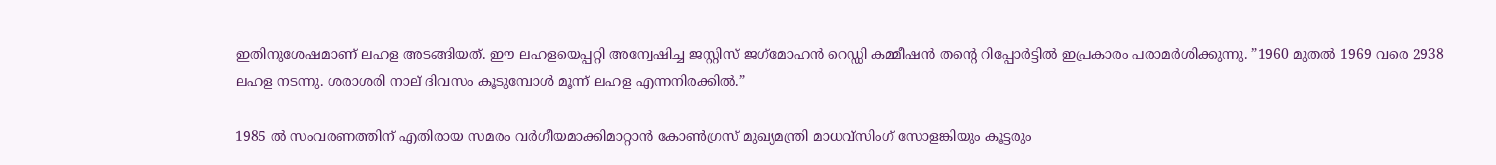ഇതിനുശേഷമാണ് ലഹള അടങ്ങിയത്. ഈ ലഹളയെപ്പറ്റി അന്വേഷിച്ച ജസ്റ്റിസ് ജഗ്‌മോഹന്‍ റെഡ്ഡി കമ്മീഷന്‍ തന്റെ റിപ്പോര്‍ട്ടില്‍ ഇപ്രകാരം പരാമര്‍ശിക്കുന്നു. ”1960 മുതല്‍ 1969 വരെ 2938 ലഹള നടന്നു. ശരാശരി നാല് ദിവസം കൂടുമ്പോള്‍ മൂന്ന് ലഹള എന്നനിരക്കില്‍.”

1985 ല്‍ സംവരണത്തിന് എതിരായ സമരം വര്‍ഗീയമാക്കിമാറ്റാന്‍ കോണ്‍ഗ്രസ് മുഖ്യമന്ത്രി മാധവ്‌സിംഗ് സോളങ്കിയും കൂട്ടരും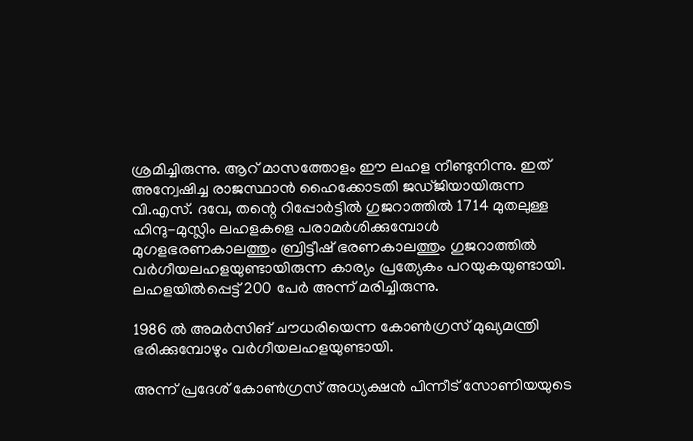ശ്രമിച്ചിരുന്നു. ആറ് മാസത്തോളം ഈ ലഹള നീണ്ടുനിന്നു. ഇത് അന്വേഷിച്ച രാജസ്ഥാന്‍ ഹൈക്കോടതി ജഡ്ജിയായിരുന്ന വി.എസ്. ദവേ, തന്റെ റിപ്പോര്‍ട്ടില്‍ ഗുജറാത്തില്‍ 1714 മുതലുള്ള ഹിന്ദു-മുസ്ലിം ലഹളകളെ പരാമര്‍ശിക്കുമ്പോള്‍ മുഗളഭരണകാലത്തും ബ്രിട്ടീഷ് ഭരണകാലത്തും ഗുജറാത്തില്‍ വര്‍ഗീയലഹളയുണ്ടായിരുന്ന കാര്യം പ്രത്യേകം പറയുകയുണ്ടായി. ലഹളയില്‍പ്പെട്ട് 200 പേര്‍ അന്ന് മരിച്ചിരുന്നു.

1986 ല്‍ അമര്‍സിങ് ചൗധരിയെന്ന കോണ്‍ഗ്രസ് മുഖ്യമന്ത്രി ഭരിക്കുമ്പോഴും വര്‍ഗീയലഹളയുണ്ടായി.

അന്ന് പ്രദേശ് കോണ്‍ഗ്രസ് അധ്യക്ഷന്‍ പിന്നീട് സോണിയയുടെ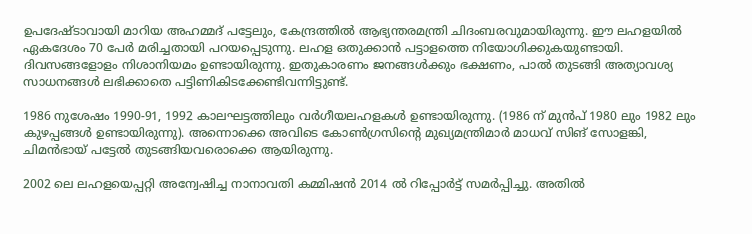ഉപദേഷ്ടാവായി മാറിയ അഹമ്മദ് പട്ടേലും, കേന്ദ്രത്തില്‍ ആഭ്യന്തരമന്ത്രി ചിദംബരവുമായിരുന്നു. ഈ ലഹളയില്‍ ഏകദേശം 70 പേര്‍ മരിച്ചതായി പറയപ്പെടുന്നു. ലഹള ഒതുക്കാന്‍ പട്ടാളത്തെ നിയോഗിക്കുകയുണ്ടായി. ദിവസങ്ങളോളം നിശാനിയമം ഉണ്ടായിരുന്നു. ഇതുകാരണം ജനങ്ങള്‍ക്കും ഭക്ഷണം, പാല്‍ തുടങ്ങി അത്യാവശ്യ സാധനങ്ങള്‍ ലഭിക്കാതെ പട്ടിണികിടക്കേണ്ടിവന്നിട്ടുണ്ട്.

1986 നുശേഷം 1990-91, 1992 കാലഘട്ടത്തിലും വര്‍ഗീയലഹളകള്‍ ഉണ്ടായിരുന്നു. (1986 ന് മുന്‍പ് 1980 ലും 1982 ലും കുഴപ്പങ്ങള്‍ ഉണ്ടായിരുന്നു). അന്നൊക്കെ അവിടെ കോണ്‍ഗ്രസിന്റെ മുഖ്യമന്ത്രിമാര്‍ മാധവ് സിങ് സോളങ്കി, ചിമന്‍ഭായ് പട്ടേല്‍ തുടങ്ങിയവരൊക്കെ ആയിരുന്നു.

2002 ലെ ലഹളയെപ്പറ്റി അന്വേഷിച്ച നാനാവതി കമ്മിഷന്‍ 2014 ല്‍ റിപ്പോര്‍ട്ട് സമര്‍പ്പിച്ചു. അതില്‍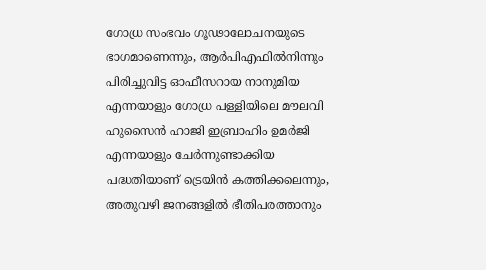ഗോധ്ര സംഭവം ഗൂഢാലോചനയുടെ ഭാഗമാണെന്നും, ആര്‍പിഎഫില്‍നിന്നും പിരിച്ചുവിട്ട ഓഫീസറായ നാനുമിയ എന്നയാളും ഗോധ്ര പള്ളിയിലെ മൗലവി ഹുസൈന്‍ ഹാജി ഇബ്രാഹിം ഉമര്‍ജി എന്നയാളും ചേര്‍ന്നുണ്ടാക്കിയ പദ്ധതിയാണ് ട്രെയിന്‍ കത്തിക്കലെന്നും, അതുവഴി ജനങ്ങളില്‍ ഭീതിപരത്താനും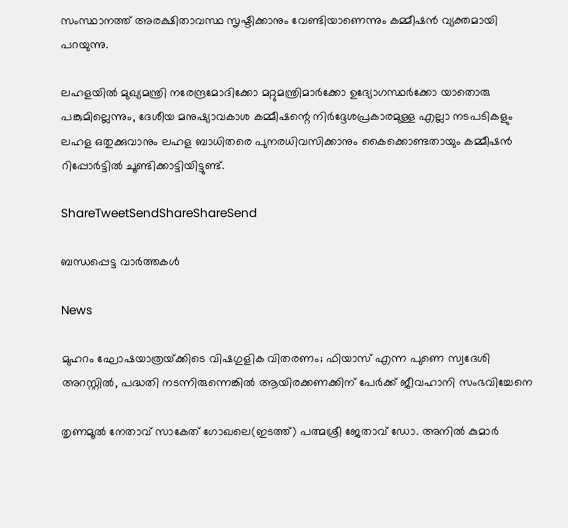സംസ്ഥാനത്ത് അരക്ഷിതാവസ്ഥ സൃഷ്ടിക്കാനും വേണ്ടിയാണെന്നും കമ്മീഷന്‍ വ്യക്തമായി പറയുന്നു.

ലഹളയില്‍ മുഖ്യമന്ത്രി നരേന്ദ്രമോദിക്കോ മറ്റുമന്ത്രിമാര്‍ക്കോ ഉദ്യോഗസ്ഥര്‍ക്കോ യാതൊരു പങ്കുമില്ലെന്നും, ദേശീയ മനുഷ്യാവകാശ കമ്മീഷന്റെ നിര്‍ദ്ദേശപ്രകാരമുള്ള എല്ലാ നടപടികളും ലഹള ഒതുക്കുവാനും ലഹള ബാധിതരെ പുനരധിവസിക്കാനും കൈക്കൊണ്ടതായും കമ്മീഷന്‍ റിപ്പോര്‍ട്ടില്‍ ചൂണ്ടിക്കാട്ടിയിട്ടുണ്ട്.

ShareTweetSendShareShareSend

ബന്ധപ്പെട്ട വാര്‍ത്തകള്‍

News

മുഹറം ഘോഷയാത്രയ്‌ക്കിടെ വിഷഗുളിക വിതരണം; ഫിയാസ് എന്ന പുണെ സ്വദേശി അറസ്റ്റിൽ, പദ്ധതി നടന്നിരുന്നെങ്കിൽ ആയിരക്കണക്കിന് പേർക്ക് ജീവഹാനി സംഭവിച്ചേനെ

തൃണമൂല്‍ നേതാവ് സാകേത് ഗോഖലെ(ഇടത്ത്) പത്മശ്രീ ജേതാവ് ഡോ. അനില്‍ കുമാര്‍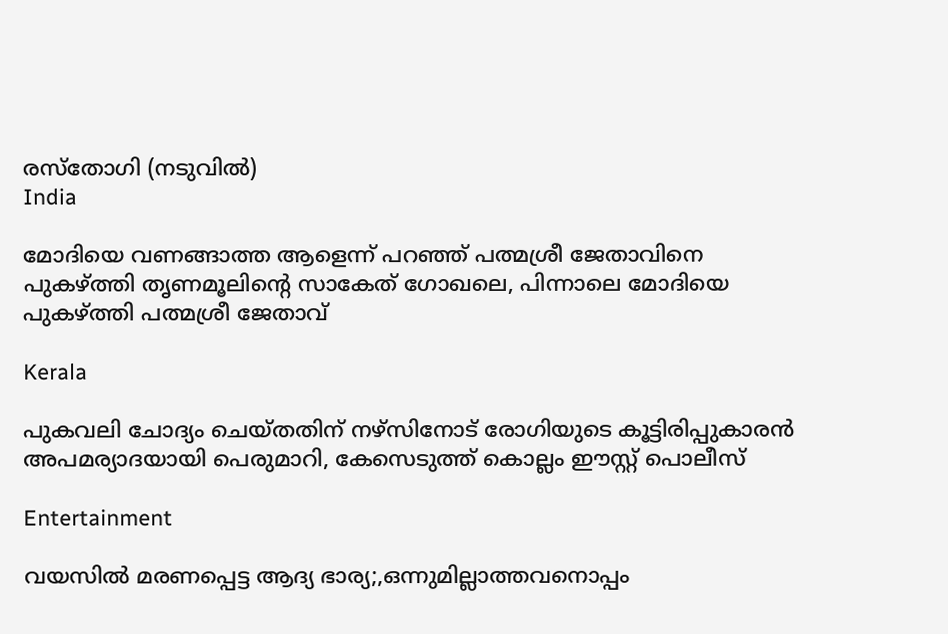രസ്തോഗി (നടുവില്‍)
India

മോദിയെ വണങ്ങാത്ത ആളെന്ന് പറഞ്ഞ് പത്മശ്രീ ജേതാവിനെ പുകഴ്‌ത്തി തൃണമൂലിന്റെ സാകേത് ഗോഖലെ, പിന്നാലെ മോദിയെ പുകഴ്‌ത്തി പത്മശ്രീ ജേതാവ്

Kerala

പുകവലി ചോദ്യം ചെയ്തതിന് നഴ്‌സിനോട് രോഗിയുടെ കൂട്ടിരിപ്പുകാരന്‍ അപമര്യാദയായി പെരുമാറി, കേസെടുത്ത് കൊല്ലം ഈസ്റ്റ് പൊലീസ്

Entertainment

വയസില്‍ മരണപ്പെട്ട ആദ്യ ഭാര്യ;,ഒന്നുമില്ലാത്തവനൊപ്പം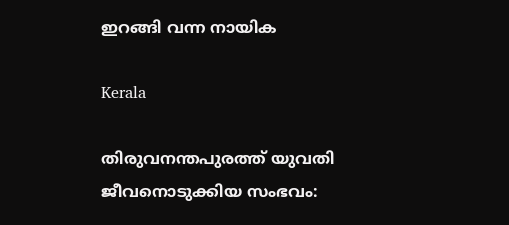ഇറങ്ങി വന്ന നായിക

Kerala

തിരുവനന്തപുരത്ത് യുവതി ജീവനൊടുക്കിയ സംഭവം: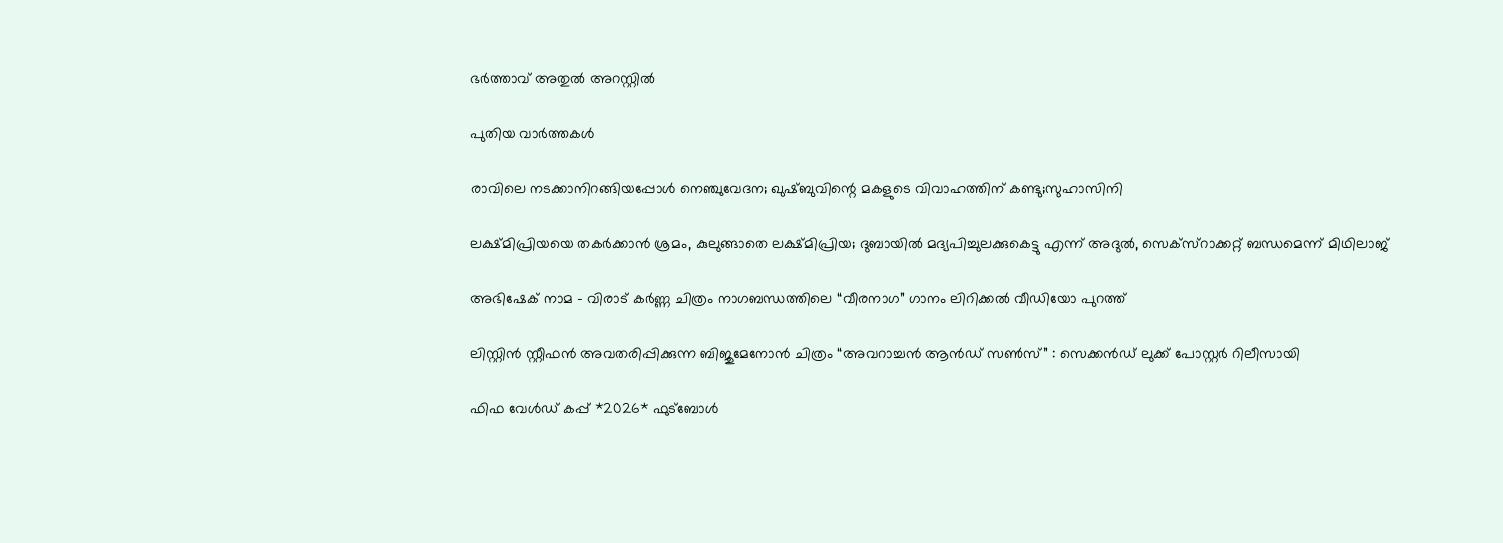ഭര്‍ത്താവ് അതുല്‍ അറസ്റ്റില്‍

പുതിയ വാര്‍ത്തകള്‍

രാവിലെ നടക്കാനിറങ്ങിയപ്പോള്‍ നെഞ്ചുവേദന; ഖുഷ്ബുവിന്റെ മകളുടെ വിവാഹത്തിന് കണ്ടു;സുഹാസിനി

ലക്ഷ്മിപ്രിയയെ തകര്‍ക്കാന്‍ ശ്രമം, കുലുങ്ങാതെ ലക്ഷ്മിപ്രിയ; ദുബായില്‍ മദ്യപിച്ചുലക്കുകെട്ടു എന്ന് അദുല്‍, സെക്സ്റാക്കറ്റ് ബന്ധമെന്ന് മിഥിലാജ്

അഭിഷേക് നാമ – വിരാട് കർണ്ണ ചിത്രം നാഗബന്ധത്തിലെ “വീരനാഗ” ഗാനം ലിറിക്കൽ വീഡിയോ പുറത്ത്

ലിസ്റ്റിൻ സ്റ്റീഫൻ അവതരിപ്പിക്കുന്ന ബിജുമേനോൻ ചിത്രം “അവറാച്ചൻ ആൻഡ് സൺസ്” : സെക്കൻഡ് ലുക്ക് പോസ്റ്റർ റിലീസായി

ഫിഫ വേൾഡ് കപ്പ് *2026* ഫുട്ബോൾ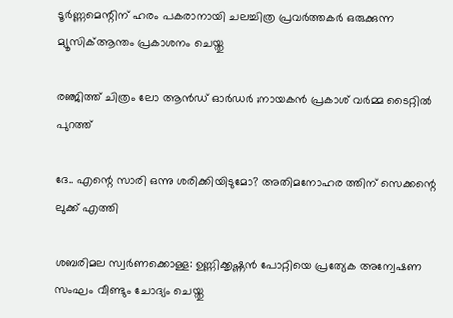ടൂർണ്ണമെന്റിന് ഹരം പകരാനായി ചലച്ചിത്ര പ്രവർത്തകർ ഒരുക്കുന്ന മ്യൂസിക്ആന്തം പ്രകാശനം ചെയ്തു

രഞ്ജിത്ത് ചിത്രം ലോ ആൻഡ് ഓർഡർ ;നായകൻ പ്രകാശ് വർമ്മ ടൈറ്റിൽ പുറത്ത്

ദേ.. എന്റെ സാരി ഒന്നു ശരിക്കിയിടുമോ? അതിമനോഹര ത്തിന് സെക്കന്റെ ലുക്ക് എത്തി

ശബരിമല സ്വര്‍ണക്കൊള്ള: ഉണ്ണിക്കൃഷ്ണന്‍ പോറ്റിയെ പ്രത്യേക അന്വേഷണ സംഘം വീണ്ടും ചോദ്യം ചെയ്തു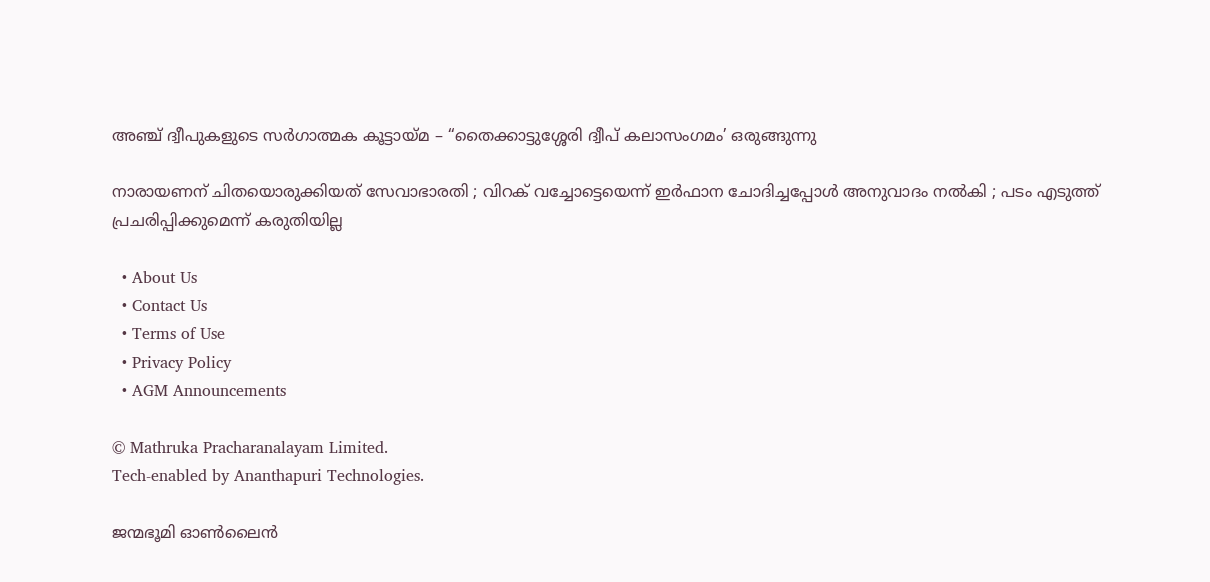അഞ്ച് ദ്വീപുകളുടെ സർഗാത്മക കൂട്ടായ്‌മ – “തൈക്കാട്ടുശ്ശേരി ദ്വീപ് കലാസംഗമം’ ഒരുങ്ങുന്നു

നാരായണന് ചിതയൊരുക്കിയത് സേവാഭാരതി ; വിറക് വച്ചോട്ടെയെന്ന് ഇർഫാന ചോദിച്ചപ്പോൾ അനുവാദം നൽകി ; പടം എടുത്ത് പ്രചരിപ്പിക്കുമെന്ന് കരുതിയില്ല

  • About Us
  • Contact Us
  • Terms of Use
  • Privacy Policy
  • AGM Announcements

© Mathruka Pracharanalayam Limited.
Tech-enabled by Ananthapuri Technologies.

ജന്മഭൂമി ഓണ്‍ലൈന്‍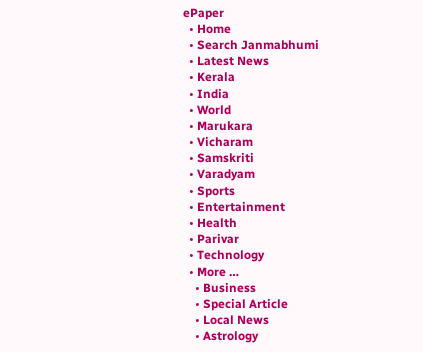ePaper
  • Home
  • Search Janmabhumi
  • Latest News
  • Kerala
  • India
  • World
  • Marukara
  • Vicharam
  • Samskriti
  • Varadyam
  • Sports
  • Entertainment
  • Health
  • Parivar
  • Technology
  • More …
    • Business
    • Special Article
    • Local News
    • Astrology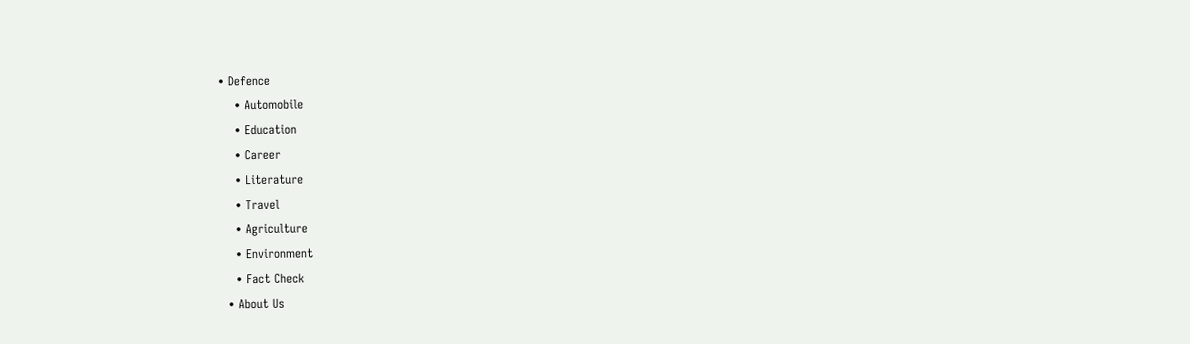• Defence
    • Automobile
    • Education
    • Career
    • Literature
    • Travel
    • Agriculture
    • Environment
    • Fact Check
  • About Us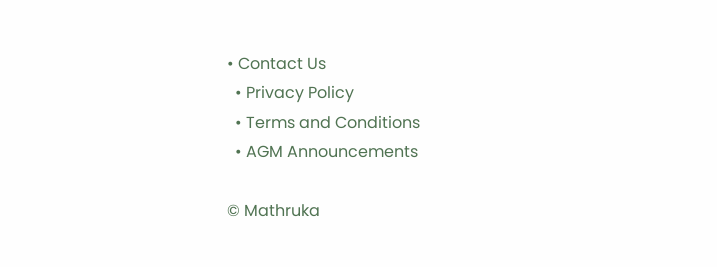• Contact Us
  • Privacy Policy
  • Terms and Conditions
  • AGM Announcements

© Mathruka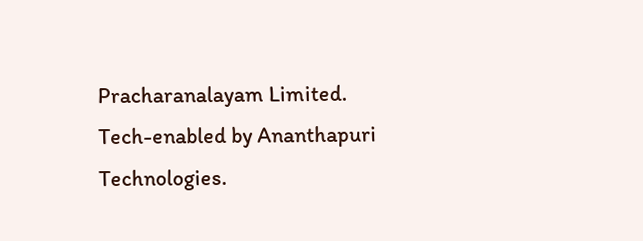Pracharanalayam Limited.
Tech-enabled by Ananthapuri Technologies.